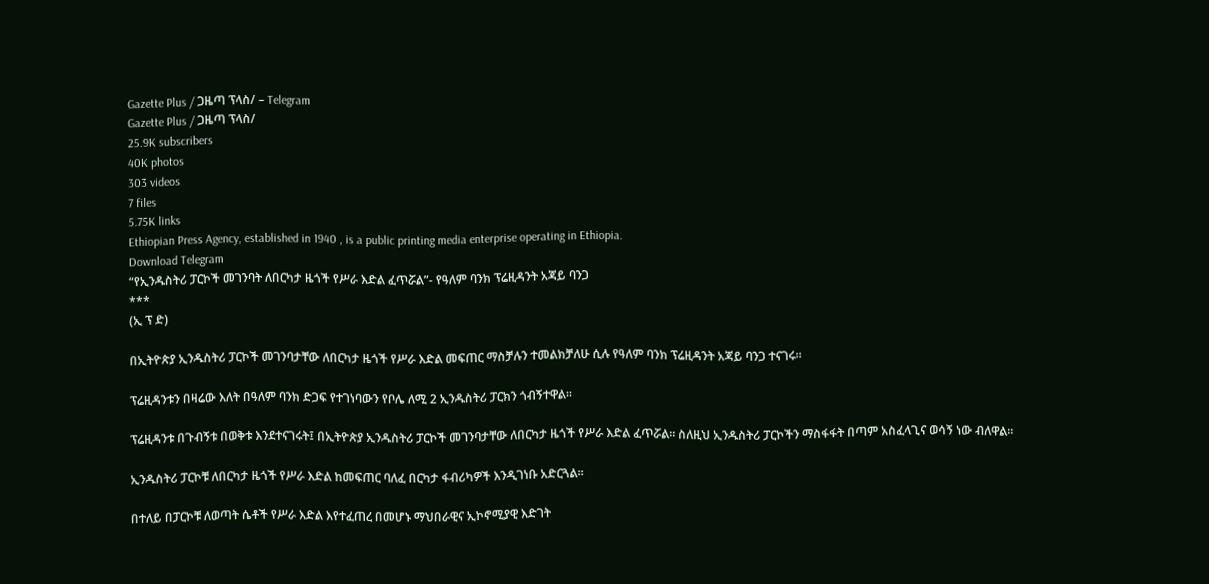Gazette Plus / ጋዜጣ ፕላስ/ – Telegram
Gazette Plus / ጋዜጣ ፕላስ/
25.9K subscribers
40K photos
303 videos
7 files
5.75K links
Ethiopian Press Agency, established in 1940 , is a public printing media enterprise operating in Ethiopia.
Download Telegram
“የኢንዱስትሪ ፓርኮች መገንባት ለበርካታ ዜጎች የሥራ እድል ፈጥሯል”- የዓለም ባንክ ፕሬዚዳንት አጃይ ባንጋ
***
(ኢ ፕ ድ)

በኢትዮጵያ ኢንዱስትሪ ፓርኮች መገንባታቸው ለበርካታ ዜጎች የሥራ እድል መፍጠር ማስቻሉን ተመልክቻለሁ ሲሉ የዓለም ባንክ ፕሬዚዳንት አጃይ ባንጋ ተናገሩ።

ፕሬዚዳንቱን በዛሬው እለት በዓለም ባንክ ድጋፍ የተገነባውን የቦሌ ለሚ 2 ኢንዱስትሪ ፓርክን ጎብኝተዋል።

ፕሬዚዳንቱ በጉብኝቱ በወቅቱ እንደተናገሩት፤ በኢትዮጵያ ኢንዱስትሪ ፓርኮች መገንባታቸው ለበርካታ ዜጎች የሥራ እድል ፈጥሯል። ስለዚህ ኢንዱስትሪ ፓርኮችን ማስፋፋት በጣም አስፈላጊና ወሳኝ ነው ብለዋል።

ኢንዱስትሪ ፓርኮቹ ለበርካታ ዜጎች የሥራ እድል ከመፍጠር ባለፈ በርካታ ፋብሪካዎች እንዲገነቡ አድርጓል።

በተለይ በፓርኮቹ ለወጣት ሴቶች የሥራ እድል እየተፈጠረ በመሆኑ ማህበራዊና ኢኮኖሚያዊ እድገት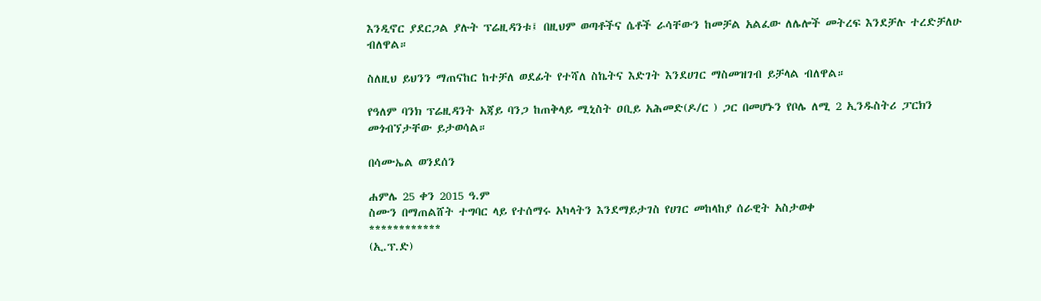እንዲኖር ያደርጋል ያሉት ፕሬዚዳንቱ፤ በዚህም ወጣቶችና ሴቶች ራሳቸውን ከመቻል አልፈው ለሌሎች መትረፍ እንደቻሉ ተረድቻለሁ ብለዋል።

ስለዚህ ይህንን ማጠናከር ከተቻለ ወደፊት የተሻለ ስኬትና እድገት እንደሀገር ማስመዝገብ ይቻላል ብለዋል።

የዓለም ባንክ ፕሬዚዳንት አጃይ ባንጋ ከጠቅላይ ሚኒስት ዐቢይ አሕመድ(ዶ/ር ) ጋር በመሆኑን የቦሌ ለሚ 2 ኢንዱስትሪ ፓርክን መጎብኘታቸው ይታወሳል።

በሳሙኤል ወንደሰን

ሐምሌ 25 ቀን 2015 ዓ.ም
ስሙን በማጠልሸት ተግባር ላይ የተሰማሩ አካላትን እንደማይታገስ የሀገር መከላከያ ሰራዊት አስታወቀ
************
(ኢ.ፕ.ድ)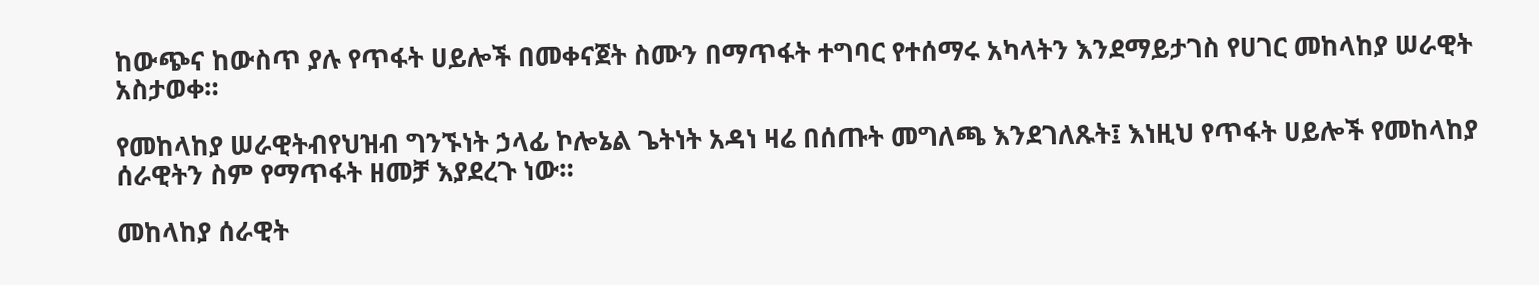ከውጭና ከውስጥ ያሉ የጥፋት ሀይሎች በመቀናጀት ስሙን በማጥፋት ተግባር የተሰማሩ አካላትን እንደማይታገስ የሀገር መከላከያ ሠራዊት አስታወቀ።

የመከላከያ ሠራዊትብየህዝብ ግንኙነት ኃላፊ ኮሎኔል ጌትነት አዳነ ዛሬ በሰጡት መግለጫ እንደገለጹት፤ እነዚህ የጥፋት ሀይሎች የመከላከያ ሰራዊትን ስም የማጥፋት ዘመቻ እያደረጉ ነው።

መከላከያ ሰራዊት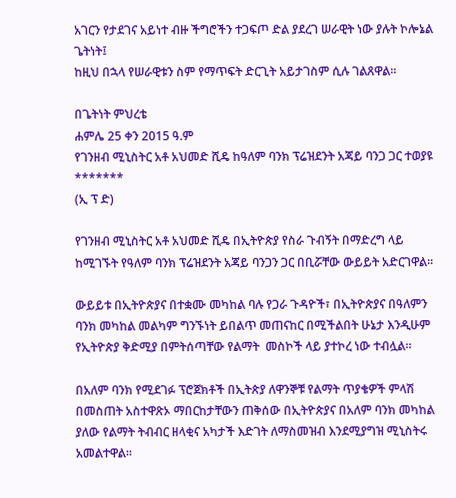አገርን የታደገና አይነተ ብዙ ችግሮችን ተጋፍጦ ድል ያደረገ ሠራዊት ነው ያሉት ኮሎኔል ጌትነት፤
ከዚህ በኋላ የሠራዊቱን ስም የማጥፍት ድርጊት አይታገስም ሲሉ ገልጸዋል።

በጌትነት ምህረቴ
ሐምሌ 25 ቀን 2015 ዓ.ም
የገንዘብ ሚኒስትር አቶ አህመድ ሺዴ ከዓለም ባንክ ፕሬዝደንት አጃይ ባንጋ ጋር ተወያዩ
*******
(ኢ ፕ ድ)

የገንዘብ ሚኒስትር አቶ አህመድ ሺዴ በኢትዮጵያ የስራ ጉብኝት በማድረግ ላይ ከሚገኙት የዓለም ባንክ ፕሬዝደንት አጃይ ባንጋን ጋር በቢሯቸው ውይይት አድርገዋል፡፡

ውይይቱ በኢትዮጵያና በተቋሙ መካከል ባሉ የጋራ ጉዳዮች፣ በኢትዮጵያና በዓለምን ባንክ መካከል መልካም ግንኙነት ይበልጥ መጠናከር በሚችልበት ሁኔታ እንዲሁም የኢትዮጵያ ቅድሚያ በምትሰጣቸው የልማት  መስኮች ላይ ያተኮረ ነው ተብሏል።

በአለም ባንክ የሚደገፉ ፕሮጀክቶች በኢትጵያ ለዋንኞቹ የልማት ጥያቄዎች ምላሽ በመስጠት አስተዋጽኦ ማበርከታቸውን ጠቅሰው በኢትዮጵያና በአለም ባንክ መካከል ያለው የልማት ትብብር ዘላቂና አካታች እድገት ለማስመዝብ እንደሚያግዝ ሚኒስትሩ አመልተዋል፡፡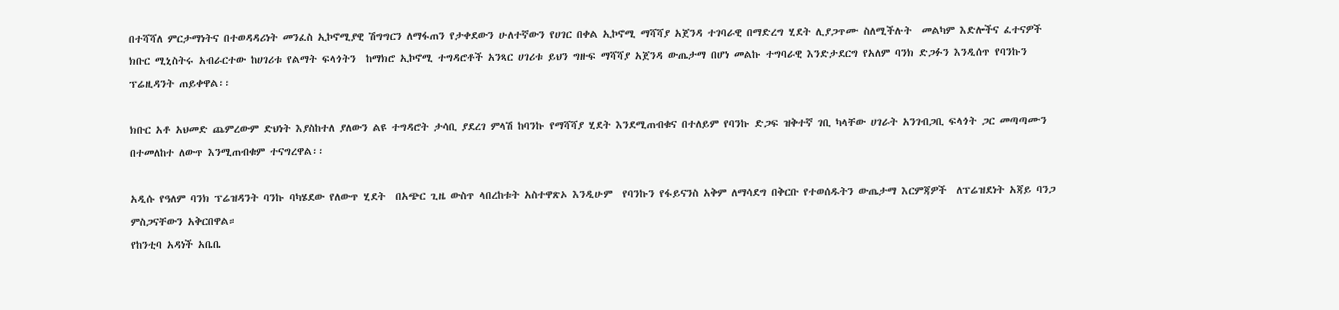በተሻሻለ ምርታማነትና በተወዳዳሪነት መንፈስ ኢኮኖሚያዊ ሽግግርን ለማፋጠን የታቀደውን ሁለተኛውን የሀገር በቀል ኢኮኖሚ ማሻሻያ አጀንዳ ተገባራዊ በማድረግ ሂደት ሊያጋጥሙ ስለሚችሉት  መልካም እድሎችና ፈተናዎች  ክቡር ሚኒስትሩ አብራርተው ከሀገሪቱ የልማት ፍላጎትን  ከማክሮ ኢኮኖሚ ተግዳሮቶች አንጻር ሀገሪቱ ይህን ግዙፍ ማሻሻያ አጀንዳ ውጤታማ በሆነ መልኩ ተግባራዊ እንድታደርግ የአለም ባንክ ድጋፉን እንዲሰጥ የባንኩን ፕሬዚዳንት ጠይቀዋል፡፡

ክቡር አቶ አህመድ ጨምረውም ድህነት እያስከተለ ያለውን ልዩ ተግዳሮት ታሳቢ ያደረገ ምላሽ ከባንኩ የማሻሻያ ሂደት እንደሚጠብቁና በተለይም የባንኩ ድጋፍ ዝቅተኛ ገቢ ካላቸው ሀገራት አንገብጋቢ ፍላጎት ጋር መጣጣሙን በተመለከተ ለውጥ እንሚጠብቁም ተናግረዋል፡፡

አዲሱ የዓለም ባንክ ፕሬዝዳንት ባንኩ ባካሄደው የለውጥ ሂደት  በአጭር ጊዜ ውስጥ ላበረከቱት አስተዋጽኦ እንዲሁም  የባንኩን የፋይናንስ አቅም ለማሳደግ በቅርቡ የተወሰዱትን ውጤታማ እርምጃዎች  ለፕሬዝደነት አጃይ ባንጋ ምስጋናቸውን አቅርበዋል።
የከንቲባ አዳነች አቤቤ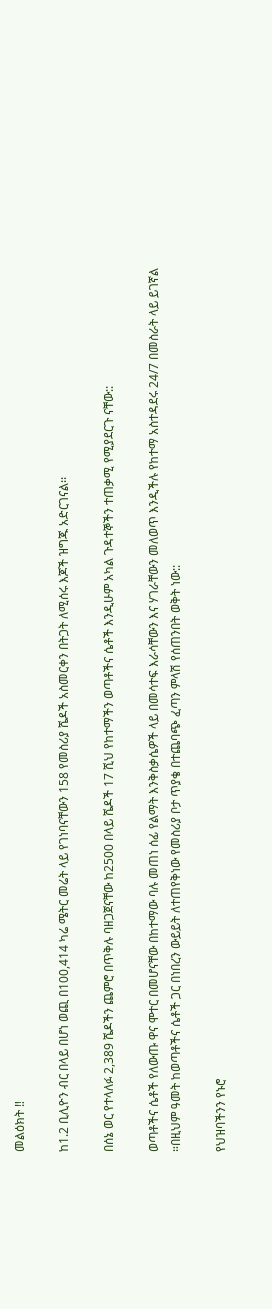መልዕክት ‼

ከ1.2 ቢሊዮን ብር በላይ በሆነ ወጪ በ100,414 ካሬ ሜትር መሬት ላይ የገነባናቸውን 158 የመስሪያ ሼዶች አስመርቀን በትጋት ለሚሰሩ እጆች ዝግጁ አድርገናል፡፡

በሰኔ ወር የተላለፉ 2,389 ሼዶችን ጨምሮ በጥቅሉ ባዘጋጀናቸው ከ2500 በላይ ሼዶች 17 ሺህ የከተማችን ወጣቶችና ሴቶች እንዲሁም አካል ጉዳተኞችን ተጠቃሚ የሚያደርጉ ናቸው::

ወጣቶችና ሴቶች የለውጡ ዋና ሞተር በመሆናቸው በከተማው ባሉ መጠነ ሰፊ የልማት እንቅስቃሴዎች ላይ በመሳተፍ እራሳቸውን እና ሃገራቸውን መለወጥ እንዲችሉ የከተማ አስተዳደሩ 24/7 በመስራት ላይ ይገኛል ።በዚህም ዓመት ከወጣቶችና ሴቶች ጋር በነበረን ውይይት ለተጠየቅነው የመስሪያ ቦታ ጥያቄ በተጨባጭ ፈጣን ምላሽ የሰጠንበት ወቅት ነው::

የህዝባችንን የኑሮ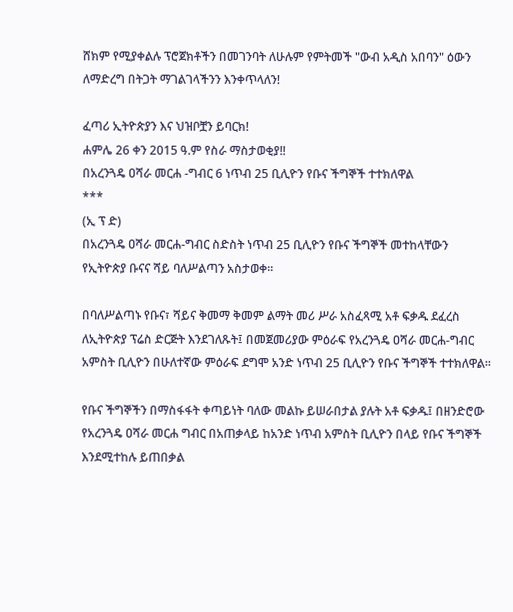ሸክም የሚያቀልሉ ፕሮጀክቶችን በመገንባት ለሁሉም የምትመች "ውብ አዲስ አበባን" ዕውን ለማድረግ በትጋት ማገልገላችንን እንቀጥላለን!

ፈጣሪ ኢትዮጵያን እና ህዝቦቿን ይባርክ!
ሐምሌ 26 ቀን 2015 ዓ.ም የስራ ማስታወቂያ‼
በአረንጓዴ ዐሻራ መርሐ -ግብር 6 ነጥብ 25 ቢሊዮን የቡና ችግኞች ተተክለዋል
***
(ኢ ፕ ድ)
በአረንጓዴ ዐሻራ መርሐ-ግብር ስድስት ነጥብ 25 ቢሊዮን የቡና ችግኞች መተከላቸውን የኢትዮጵያ ቡናና ሻይ ባለሥልጣን አስታወቀ፡፡

በባለሥልጣኑ የቡና፣ ሻይና ቅመማ ቅመም ልማት መሪ ሥራ አስፈጻሚ አቶ ፍቃዱ ደፈረስ ለኢትዮጵያ ፕሬስ ድርጅት እንደገለጹት፤ በመጀመሪያው ምዕራፍ የአረንጓዴ ዐሻራ መርሐ-ግብር አምስት ቢሊዮን በሁለተኛው ምዕራፍ ደግሞ አንድ ነጥብ 25 ቢሊዮን የቡና ችግኞች ተተክለዋል፡፡

የቡና ችግኞችን በማስፋፋት ቀጣይነት ባለው መልኩ ይሠራበታል ያሉት አቶ ፍቃዱ፤ በዘንድሮው የአረንጓዴ ዐሻራ መርሐ ግብር በአጠቃላይ ከአንድ ነጥብ አምስት ቢሊዮን በላይ የቡና ችግኞች እንደሚተከሉ ይጠበቃል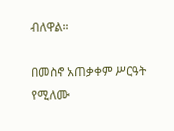ብለዋል።

በመስኖ አጠቃቀም ሥርዓት የሚለሙ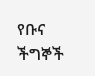የቡና ችግኞች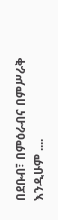በደቡብ፣ በምዕራብና በምሥራቅ እንዲሁም ....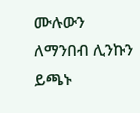ሙሉውን ለማንበብ ሊንኩን ይጫኑ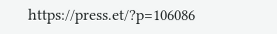https://press.et/?p=106086